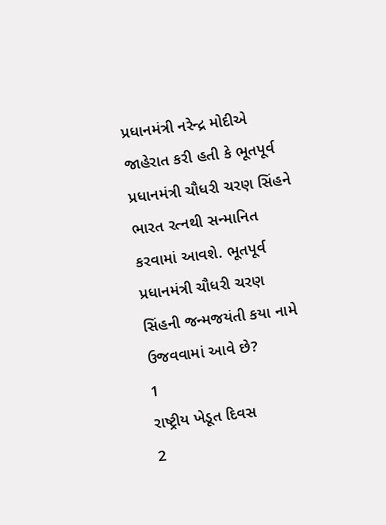પ્રધાનમંત્રી નરેન્દ્ર મોદીએ જાહેરાત કરી હતી કે ભૂતપૂર્વ પ્રધાનમંત્રી ચૌધરી ચરણ સિંહને ભારત રત્નથી સન્માનિત કરવામાં આવશે. ભૂતપૂર્વ પ્રધાનમંત્રી ચૌધરી ચરણ સિંહની જન્મજયંતી કયા નામે ઉજવવામાં આવે છે?
1
રાષ્ટ્રીય ખેડૂત દિવસ
2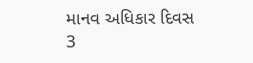માનવ અધિકાર દિવસ
3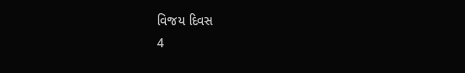વિજય દિવસ
4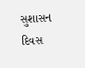સુશાસન દિવસ